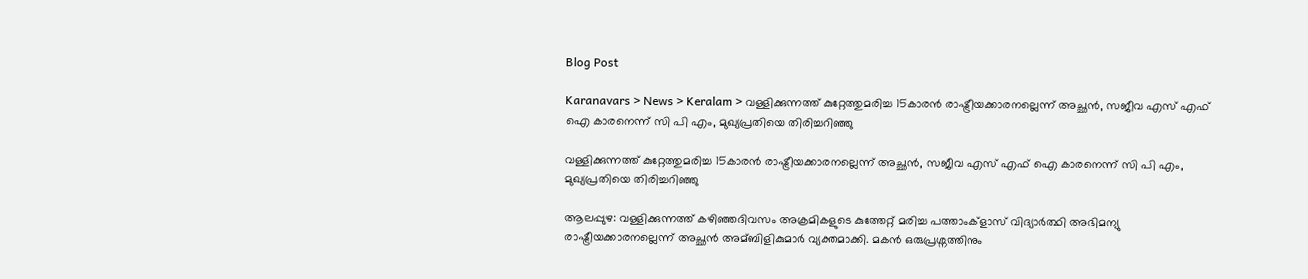Blog Post

Karanavars > News > Keralam > വള്ളിക്കുന്നത്ത് കുറ്റേത്തുമരിച്ച 15കാരന്‍ രാഷ്ട്രീയക്കാരനല്ലെന്ന് അച്ഛന്‍, സജീവ എസ് എഫ് ഐ കാരനെന്ന് സി പി എം, മുഖ്യപ്രതിയെ തിരിച്ചറിഞ്ഞു

വള്ളിക്കുന്നത്ത് കുറ്റേത്തുമരിച്ച 15കാരന്‍ രാഷ്ട്രീയക്കാരനല്ലെന്ന് അച്ഛന്‍, സജീവ എസ് എഫ് ഐ കാരനെന്ന് സി പി എം, മുഖ്യപ്രതിയെ തിരിച്ചറിഞ്ഞു

ആലപ്പുഴ: വള്ളിക്കുന്നത്ത് കഴിഞ്ഞദിവസം അക്രമികളുടെ കുത്തേറ്റ് മരിച്ച പത്താംക്ളാസ് വിദ്യാര്‍ത്ഥി അഭിമന്യു രാഷ്ട്രീയക്കാരനല്ലെന്ന് അച്ഛന്‍ അമ്ബിളികുമാര്‍ വ്യക്തമാക്കി. മകന്‍ ഒരുപ്രശ്നത്തിനും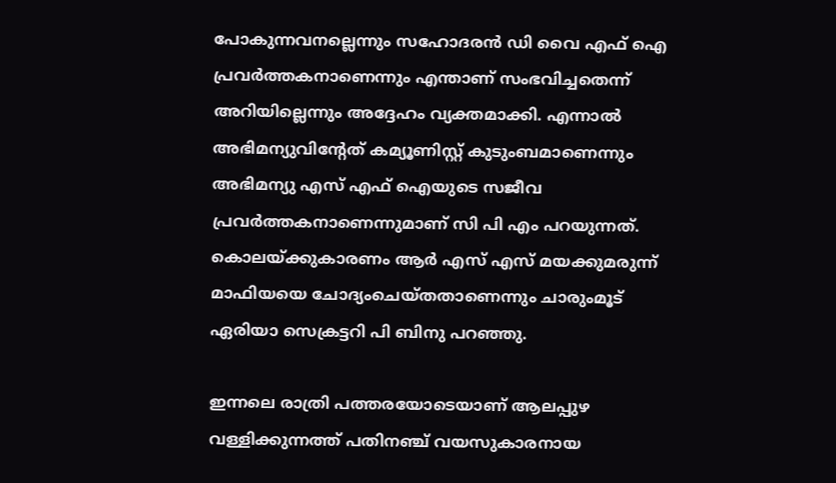പോകുന്നവനല്ലെന്നും സഹോദരന്‍ ഡി വൈ എഫ് ഐ പ്രവര്‍ത്തകനാണെന്നും എന്താണ് സംഭവിച്ചതെന്ന് അറിയില്ലെന്നും അദ്ദേഹം വ്യക്തമാക്കി. എന്നാല്‍ അഭിമന്യുവിന്റേത് കമ്യൂണിസ്റ്റ് കുടുംബമാണെന്നും അഭിമന്യു എസ് എഫ് ഐയുടെ സജീവ പ്രവര്‍ത്തകനാണെന്നുമാണ് സി പി എം പറയുന്നത്. കൊലയ്ക്കുകാരണം ആര്‍ എസ് എസ് മയക്കുമരുന്ന് മാഫിയയെ ചോദ്യംചെയ്തതാണെന്നും ചാരുംമൂട് ഏരിയാ സെക്രട്ടറി പി ബിനു പറഞ്ഞു.

ഇന്നലെ രാത്രി പത്തരയോടെയാണ് ആലപ്പുഴ വള്ളിക്കുന്നത്ത് പതിനഞ്ച് വയസുകാരനായ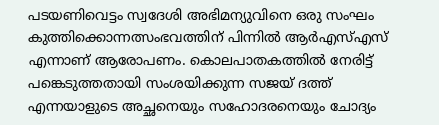പടയണിവെട്ടം സ്വദേശി അഭിമന്യുവിനെ ഒരു സംഘം കുത്തിക്കൊന്നത്സംഭവത്തിന് പിന്നില്‍ ആ‌ര്‍എസ്‌എസ് എന്നാണ് ആരോപണം. കൊലപാതകത്തില്‍ നേരിട്ട് പങ്കെടുത്തതായി സംശയിക്കുന്ന സജയ് ദത്ത് എന്നയാളുടെ അച്ഛനെയും സഹോദരനെയും ചോദ്യം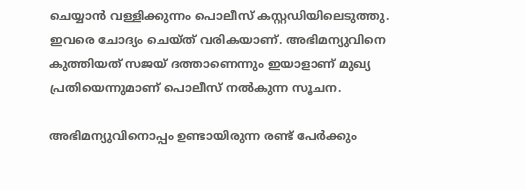ചെയ്യാന്‍ വള്ളിക്കുന്നം പൊലീസ് കസ്റ്റഡിയിലെടുത്തു. ഇവരെ ചോദ്യം ചെയ്ത് വരികയാണ്. അഭിമന്യുവിനെ കുത്തിയത് സജയ് ദത്താണെന്നും ഇയാളാണ് മുഖ്യ പ്രതിയെന്നുമാണ് പൊലീസ് നല്‍കുന്ന സൂചന.

അഭിമന്യുവിനൊപ്പം ഉണ്ടായിരുന്ന രണ്ട് പേര്‍ക്കും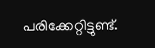പരിക്കേറ്റിട്ടുണ്ട്.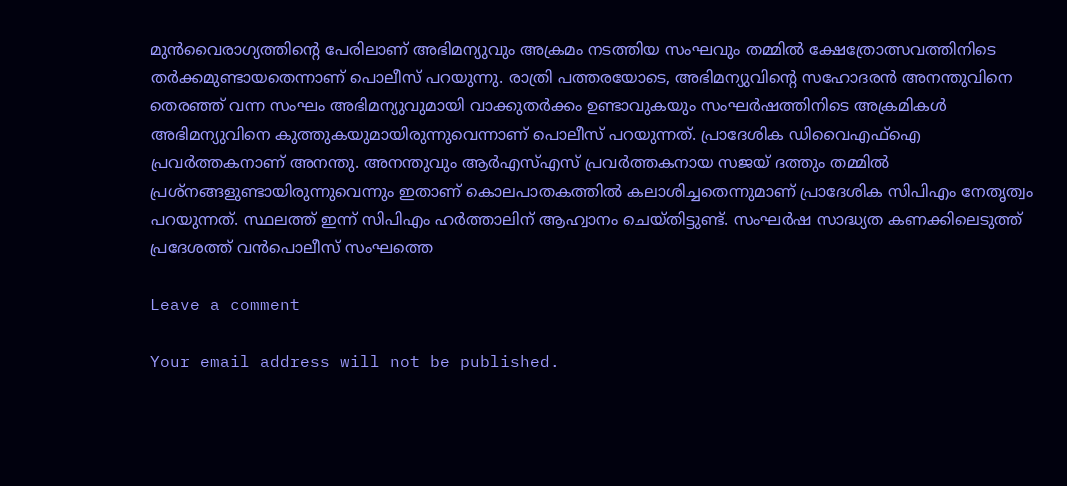മുന്‍വൈരാഗ്യത്തിന്റെ പേരിലാണ് അഭിമന്യുവും അക്രമം നടത്തിയ സംഘവും തമ്മില്‍ ക്ഷേത്രോത്സവത്തിനിടെ തര്‍ക്കമുണ്ടായതെന്നാണ് പൊലീസ് പറയുന്നു. രാത്രി പത്തരയോടെ, അഭിമന്യുവിന്റെ സഹോദരന്‍ അനന്തുവിനെ തെരഞ്ഞ് വന്ന സംഘം അഭിമന്യുവുമായി വാക്കുതര്‍ക്കം ഉണ്ടാവുകയും സംഘര്‍ഷത്തിനിടെ അക്രമികള്‍ അഭിമന്യുവിനെ കുത്തുകയുമായിരുന്നുവെന്നാണ് പൊലീസ് പറയുന്നത്. പ്രാദേശിക ഡിവൈഎഫ്‌ഐ പ്രവര്‍ത്തകനാണ് അനന്തു. അനന്തുവും ആര്‍എസ്‌എസ് പ്രവര്‍ത്തകനായ സജയ് ദത്തും തമ്മില്‍ പ്രശ്നങ്ങളുണ്ടായിരുന്നുവെന്നും ഇതാണ് കൊലപാതകത്തില്‍ കലാശിച്ചതെന്നുമാണ് പ്രാദേശിക സിപിഎം നേതൃത്വം പറയുന്നത്. സ്ഥലത്ത് ഇന്ന് സിപിഎം ഹര്‍ത്താലിന് ആഹ്വാനം ചെയ്തിട്ടുണ്ട്. സംഘര്‍ഷ സാദ്ധ്യത കണക്കിലെടുത്ത് പ്രദേശത്ത് വന്‍പൊലീസ് സംഘത്തെ

Leave a comment

Your email address will not be published.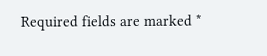Required fields are marked *